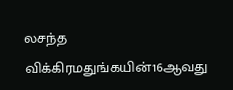லசந்த விக்கிரமதுங்கயின்16ஆவது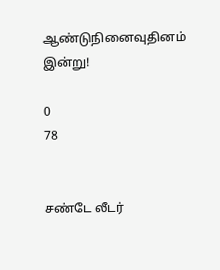ஆண்டுநினைவுதினம் இன்று!

0
78


சண்டே லீடர்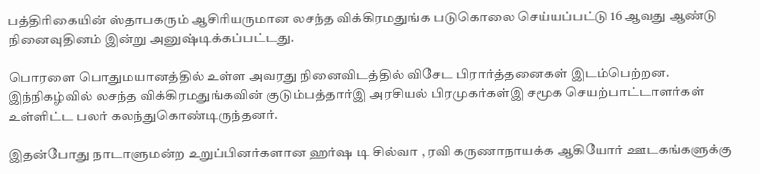பத்திரிகையின் ஸ்தாபகரும் ஆசிரியருமான லசந்த விக்கிரமதுங்க படுகொலை செய்யப்பட்டு 16 ஆவது ஆண்டு நினைவுதினம் இன்று அனுஷ்டிக்கப்பட்டது.

பொரளை பொதுமயானத்தில் உள்ள அவரது நினைவிடத்தில் விசேட பிரார்த்தனைகள் இடம்பெற்றன. இந்நிகழ்வில் லசந்த விக்கிரமதுங்கவின் குடும்பத்தார்இ அரசியல் பிரமுகர்கள்இ சமூக செயற்பாட்டாளர்கள் உள்ளிட்ட பலர் கலந்துகொண்டிருந்தனர்.

இதன்போது நாடாளுமன்ற உறுப்பினர்களான ஹர்ஷ டி சில்வா , ரவி கருணாநாயக்க ஆகியோர் ஊடகங்களுக்கு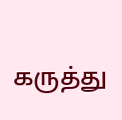கருத்து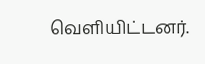வெளியிட்டனர்.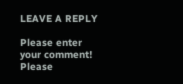LEAVE A REPLY

Please enter your comment!
Please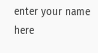enter your name here